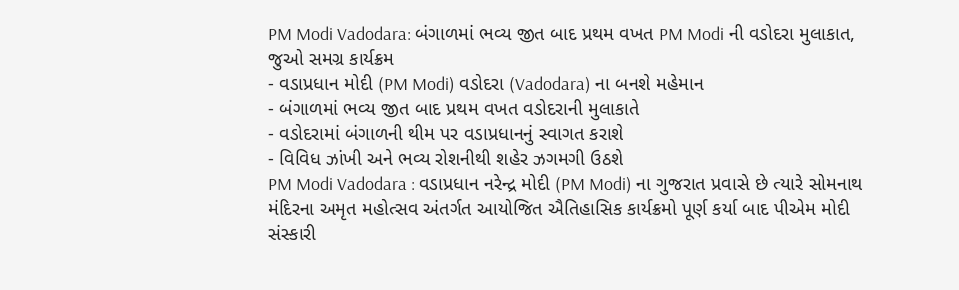PM Modi Vadodara: બંગાળમાં ભવ્ય જીત બાદ પ્રથમ વખત PM Modi ની વડોદરા મુલાકાત, જુઓ સમગ્ર કાર્યક્રમ
- વડાપ્રધાન મોદી (PM Modi) વડોદરા (Vadodara) ના બનશે મહેમાન
- બંગાળમાં ભવ્ય જીત બાદ પ્રથમ વખત વડોદરાની મુલાકાતે
- વડોદરામાં બંગાળની થીમ પર વડાપ્રધાનનું સ્વાગત કરાશે
- વિવિધ ઝાંખી અને ભવ્ય રોશનીથી શહેર ઝગમગી ઉઠશે
PM Modi Vadodara : વડાપ્રધાન નરેન્દ્ર મોદી (PM Modi) ના ગુજરાત પ્રવાસે છે ત્યારે સોમનાથ મંદિરના અમૃત મહોત્સવ અંતર્ગત આયોજિત ઐતિહાસિક કાર્યક્રમો પૂર્ણ કર્યા બાદ પીએમ મોદી સંસ્કારી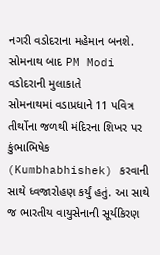નગરી વડોદરાના મહેમાન બનશે.
સોમનાથ બાદ PM Modi વડોદરાની મુલાકાતે
સોમનાથમાં વડાપ્રધાને 11 પવિત્ર તીર્થોના જળથી મંદિરના શિખર પર કુંભાભિષેક (Kumbhabhishek) કરવાની સાથે ધ્વજારોહણ કર્યું હતું. આ સાથે જ ભારતીય વાયુસેનાની સૂર્યકિરણ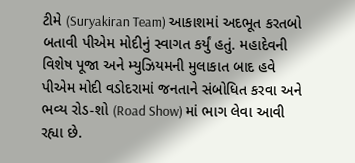ટીમે (Suryakiran Team) આકાશમાં અદભૂત કરતબો બતાવી પીએમ મોદીનું સ્વાગત કર્યું હતું. મહાદેવની વિશેષ પૂજા અને મ્યુઝિયમની મુલાકાત બાદ હવે પીએમ મોદી વડોદરામાં જનતાને સંબોધિત કરવા અને ભવ્ય રોડ-શો (Road Show) માં ભાગ લેવા આવી રહ્યા છે.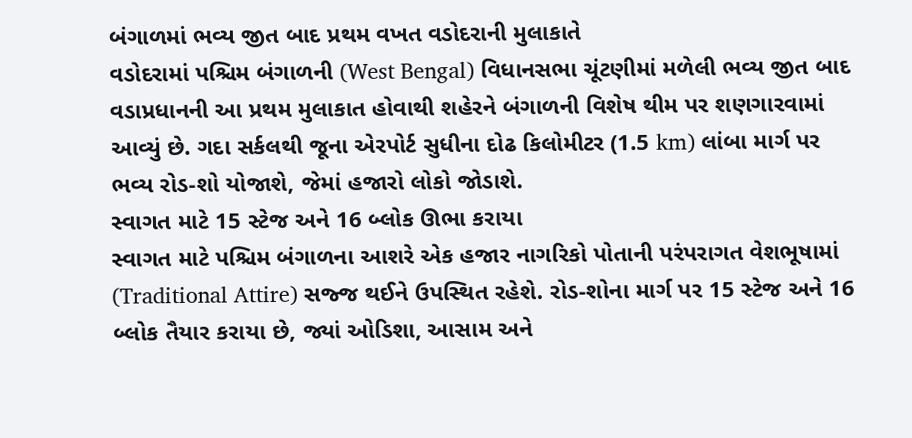બંગાળમાં ભવ્ય જીત બાદ પ્રથમ વખત વડોદરાની મુલાકાતે
વડોદરામાં પશ્ચિમ બંગાળની (West Bengal) વિધાનસભા ચૂંટણીમાં મળેલી ભવ્ય જીત બાદ વડાપ્રધાનની આ પ્રથમ મુલાકાત હોવાથી શહેરને બંગાળની વિશેષ થીમ પર શણગારવામાં આવ્યું છે. ગદા સર્કલથી જૂના એરપોર્ટ સુધીના દોઢ કિલોમીટર (1.5 km) લાંબા માર્ગ પર ભવ્ય રોડ-શો યોજાશે, જેમાં હજારો લોકો જોડાશે.
સ્વાગત માટે 15 સ્ટેજ અને 16 બ્લોક ઊભા કરાયા
સ્વાગત માટે પશ્ચિમ બંગાળના આશરે એક હજાર નાગરિકો પોતાની પરંપરાગત વેશભૂષામાં (Traditional Attire) સજ્જ થઈને ઉપસ્થિત રહેશે. રોડ-શોના માર્ગ પર 15 સ્ટેજ અને 16 બ્લોક તૈયાર કરાયા છે, જ્યાં ઓડિશા, આસામ અને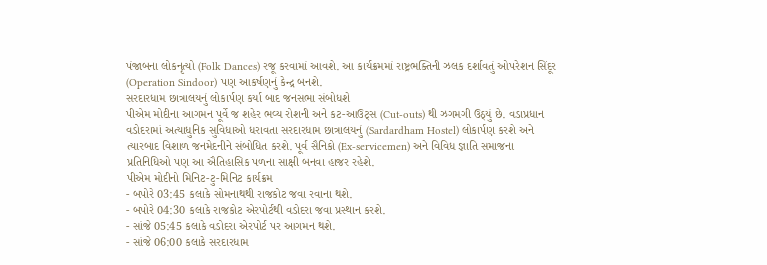પંજાબના લોકનૃત્યો (Folk Dances) રજૂ કરવામાં આવશે. આ કાર્યક્રમમાં રાષ્ટ્રભક્તિની ઝલક દર્શાવતું ઓપરેશન સિંદૂર (Operation Sindoor) પણ આકર્ષણનું કેન્દ્ર બનશે.
સરદારધામ છાત્રાલયનું લોકાર્પણ કર્યા બાદ જનસભા સંબોધશે
પીએમ મોદીના આગમન પૂર્વે જ શહેર ભવ્ય રોશની અને કટ-આઉટ્સ (Cut-outs) થી ઝગમગી ઉઠ્યું છે. વડાપ્રધાન વડોદરામાં અત્યાધુનિક સુવિધાઓ ધરાવતા સરદારધામ છાત્રાલયનું (Sardardham Hostel) લોકાર્પણ કરશે અને ત્યારબાદ વિશાળ જનમેદનીને સંબોધિત કરશે. પૂર્વ સૈનિકો (Ex-servicemen) અને વિવિધ જ્ઞાતિ સમાજના પ્રતિનિધિઓ પણ આ ઐતિહાસિક પળના સાક્ષી બનવા હાજર રહેશે.
પીએમ મોદીનો મિનિટ-ટુ-મિનિટ કાર્યક્રમ
- બપોરે 03:45 કલાકે સોમનાથથી રાજકોટ જવા રવાના થશે.
- બપોરે 04:30 કલાકે રાજકોટ એરપોર્ટથી વડોદરા જવા પ્રસ્થાન કરશે.
- સાંજે 05:45 કલાકે વડોદરા એરપોર્ટ પર આગમન થશે.
- સાંજે 06:00 કલાકે સરદારધામ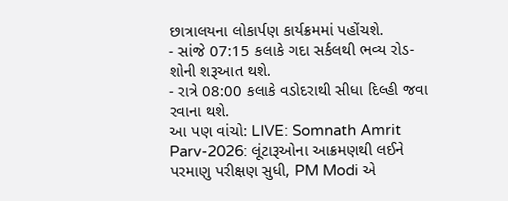છાત્રાલયના લોકાર્પણ કાર્યક્રમમાં પહોંચશે.
- સાંજે 07:15 કલાકે ગદા સર્કલથી ભવ્ય રોડ-શોની શરૂઆત થશે.
- રાત્રે 08:00 કલાકે વડોદરાથી સીધા દિલ્હી જવા રવાના થશે.
આ પણ વાંચો: LIVE: Somnath Amrit Parv-2026: લૂંટારૂઓના આક્રમણથી લઈને પરમાણુ પરીક્ષણ સુધી, PM Modi એ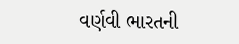વર્ણવી ભારતની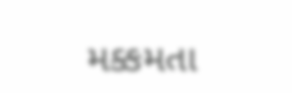મક્કમતા